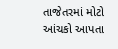તાજેતરમાં મોટો આંચકો આપતા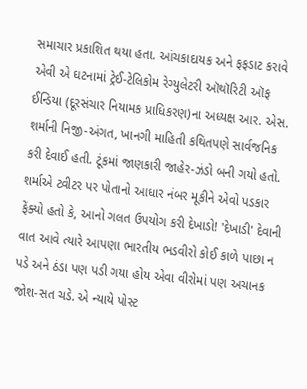સમાચાર પ્રકાશિત થયા હતા. આંચકાદાયક અને ફફડાટ કરાવે એવી એ ઘટનામાં ટ્રેઈ-ટેલિકોમ રેગ્યુલેટરી ઑથૉરિટી ઑફ ઈન્ડિયા (દૂરસંચાર નિયામક પ્રાધિકરણ)ના અધ્યક્ષ આર. એસ. શર્માની નિજી-અંગત, ખાનગી માહિતી કથિતપણે સાર્વજનિક કરી દેવાઈ હતી. ટૂંકમાં જાણકારી જાહેર-ઝંડો બની ગયો હતો. શર્માએ ટ્વીટર પર પોતાનો આધાર નંબર મૂકીને એવો પડકાર ફેંક્યો હતો કે, આનો ગલત ઉપયોગ કરી દેખાડો! 'દેખાડી' દેવાની વાત આવે ત્યારે આપણા ભારતીય ભડવીરો કોઈ કાળે પાછા ન પડે અને ઠંડા પણ પડી ગયા હોય એવા વીરોમાં પણ અચાનક જોશ-સત ચડે. એ ન્યાયે પોસ્ટ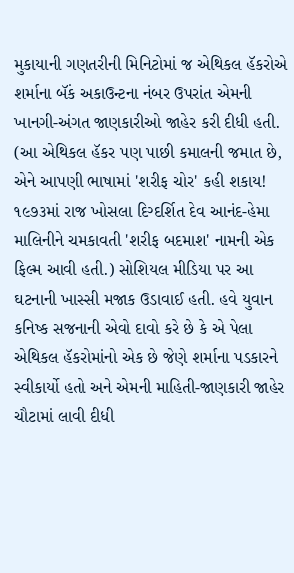મુકાયાની ગણતરીની મિનિટોમાં જ એથિકલ હૅકરોએ શર્માના બૅંક અકાઉન્ટના નંબર ઉપરાંત એમની ખાનગી-અંગત જાણકારીઓ જાહેર કરી દીધી હતી. (આ એથિકલ હૅકર પણ પાછી કમાલની જમાત છે, એને આપણી ભાષામાં 'શરીફ ચોર' કહી શકાય! ૧૯૭૩માં રાજ ખોસલા દિગ્દર્શિત દેવ આનંદ-હેમા માલિનીને ચમકાવતી 'શરીફ બદમાશ' નામની એક ફિલ્મ આવી હતી.) સોશિયલ મીડિયા પર આ ઘટનાની ખાસ્સી મજાક ઉડાવાઈ હતી. હવે યુવાન કનિષ્ક સજનાની એવો દાવો કરે છે કે એ પેલા એથિકલ હૅકરોમાંનો એક છે જેણે શર્માના પડકારને સ્વીકાર્યો હતો અને એમની માહિતી-જાણકારી જાહેર ચૌટામાં લાવી દીધી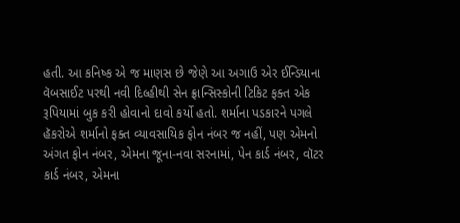હતી. આ કનિષ્ક એ જ માણસ છે જેણે આ અગાઉ એર ઈન્ડિયાના વૅબસાઈટ પરથી નવી દિલ્હીથી સેન ફ્રાન્સિસ્કોની ટિકિટ ફક્ત એક રૂપિયામાં બુક કરી હોવાનો દાવો કર્યો હતો. શર્માના પડકારને પગલે હૅકરોએ શર્માનો ફક્ત વ્યાવસાયિક ફોન નંબર જ નહીં, પણ એમનો અંગત ફોન નંબર, એમના જૂના-નવા સરનામાં, પેન કાર્ડ નંબર, વૉટર કાર્ડ નંબર, એમના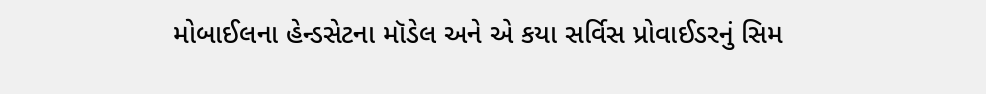મોબાઈલના હેન્ડસેટના મૉડેલ અને એ કયા સર્વિસ પ્રોવાઈડરનું સિમ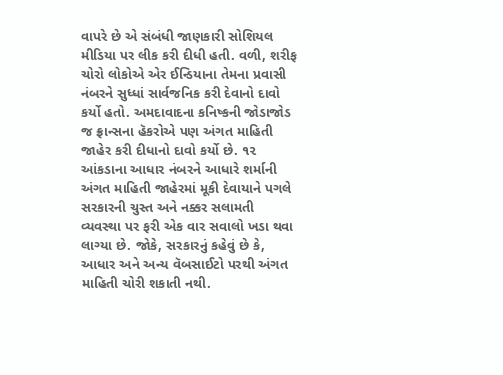વાપરે છે એ સંબંધી જાણકારી સોશિયલ મીડિયા પર લીક કરી દીધી હતી. વળી, શરીફ ચોરો લોકોએ એર ઈન્ડિયાના તેમના પ્રવાસી નંબરને સુધ્ધાં સાર્વજનિક કરી દેવાનો દાવો કર્યો હતો. અમદાવાદના કનિષ્કની જોડાજોડ જ ફ્રાન્સના હૅકરોએ પણ અંગત માહિતી જાહેર કરી દીધાનો દાવો કર્યો છે. ૧૨ આંકડાના આધાર નંબરને આધારે શર્માની અંગત માહિતી જાહેરમાં મૂકી દેવાયાને પગલે સરકારની ચુસ્ત અને નક્કર સલામતી વ્યવસ્થા પર ફરી એક વાર સવાલો ખડા થવા લાગ્યા છે. જોકે, સરકારનું કહેવું છે કે, આધાર અને અન્ય વૅબસાઈટો પરથી અંગત માહિતી ચોરી શકાતી નથી.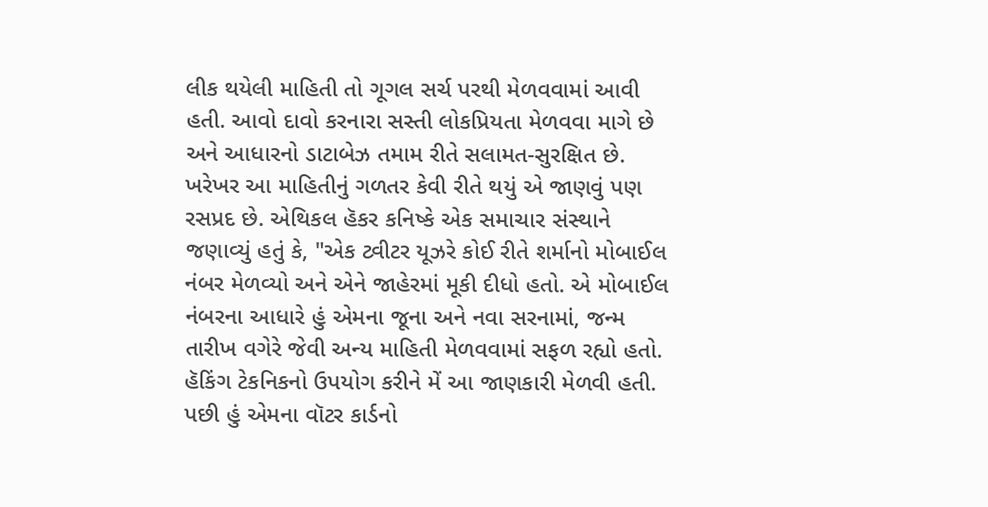લીક થયેલી માહિતી તો ગૂગલ સર્ચ પરથી મેળવવામાં આવી હતી. આવો દાવો કરનારા સસ્તી લોકપ્રિયતા મેળવવા માગે છે અને આધારનો ડાટાબેઝ તમામ રીતે સલામત-સુરક્ષિત છે. ખરેખર આ માહિતીનું ગળતર કેવી રીતે થયું એ જાણવું પણ રસપ્રદ છે. એથિકલ હૅકર કનિષ્કે એક સમાચાર સંસ્થાને જણાવ્યું હતું કે, "એક ટ્વીટર યૂઝરે કોઈ રીતે શર્માનો મોબાઈલ નંબર મેળવ્યો અને એને જાહેરમાં મૂકી દીધો હતો. એ મોબાઈલ નંબરના આધારે હું એમના જૂના અને નવા સરનામાં, જન્મ તારીખ વગેરે જેવી અન્ય માહિતી મેળવવામાં સફળ રહ્યો હતો. હૅકિંગ ટેકનિકનો ઉપયોગ કરીને મેં આ જાણકારી મેળવી હતી. પછી હું એમના વૉટર કાર્ડનો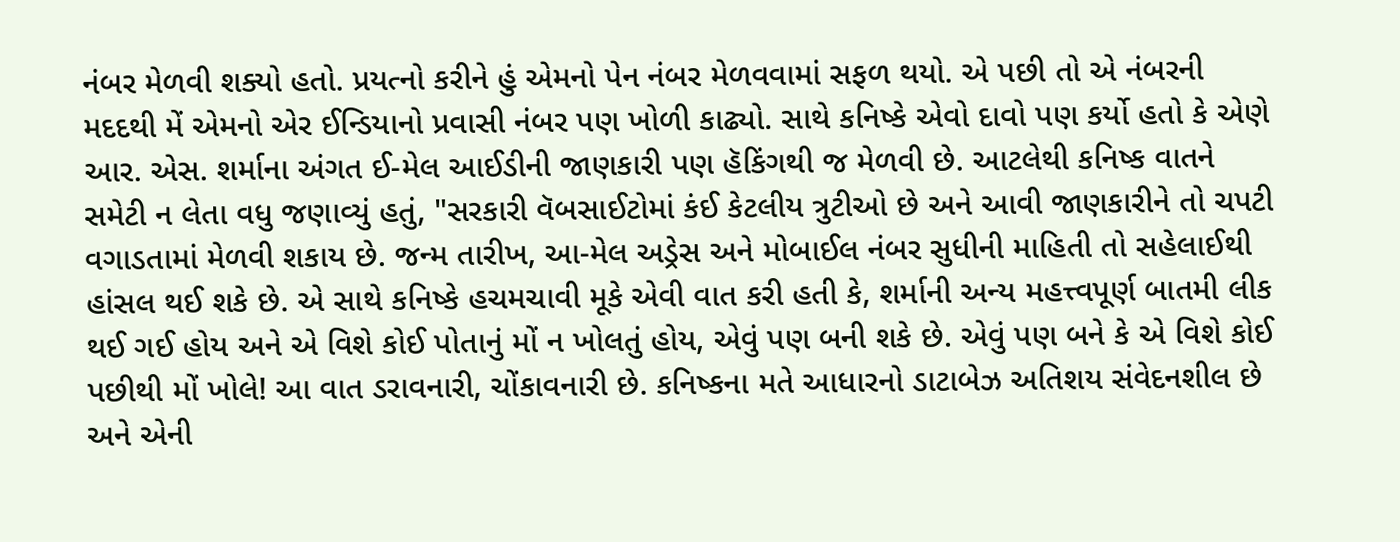નંબર મેળવી શક્યો હતો. પ્રયત્નો કરીને હું એમનો પેન નંબર મેળવવામાં સફળ થયો. એ પછી તો એ નંબરની મદદથી મેં એમનો એર ઈન્ડિયાનો પ્રવાસી નંબર પણ ખોળી કાઢ્યો. સાથે કનિષ્કે એવો દાવો પણ કર્યો હતો કે એણે આર. એસ. શર્માના અંગત ઈ-મેલ આઈડીની જાણકારી પણ હૅકિંગથી જ મેળવી છે. આટલેથી કનિષ્ક વાતને સમેટી ન લેતા વધુ જણાવ્યું હતું, "સરકારી વૅબસાઈટોમાં કંઈ કેટલીય ત્રુટીઓ છે અને આવી જાણકારીને તો ચપટી વગાડતામાં મેળવી શકાય છે. જન્મ તારીખ, આ-મેલ અડ્રેસ અને મોબાઈલ નંબર સુધીની માહિતી તો સહેલાઈથી હાંસલ થઈ શકે છે. એ સાથે કનિષ્કે હચમચાવી મૂકે એવી વાત કરી હતી કે, શર્માની અન્ય મહત્ત્વપૂર્ણ બાતમી લીક થઈ ગઈ હોય અને એ વિશે કોઈ પોતાનું મોં ન ખોલતું હોય, એવું પણ બની શકે છે. એવું પણ બને કે એ વિશે કોઈ પછીથી મોં ખોલે! આ વાત ડરાવનારી, ચોંકાવનારી છે. કનિષ્કના મતે આધારનો ડાટાબેઝ અતિશય સંવેદનશીલ છે અને એની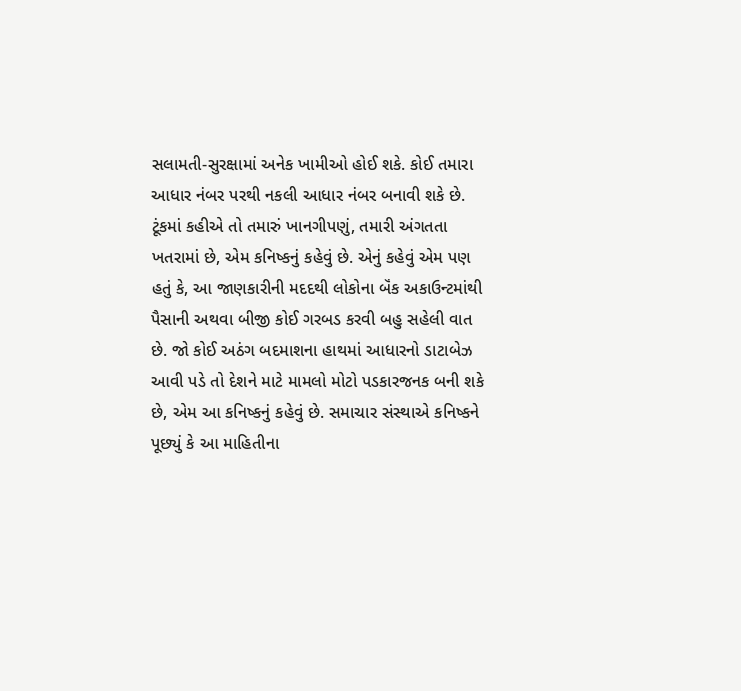સલામતી-સુરક્ષામાં અનેક ખામીઓ હોઈ શકે. કોઈ તમારા આધાર નંબર પરથી નકલી આધાર નંબર બનાવી શકે છે. ટૂંકમાં કહીએ તો તમારું ખાનગીપણું, તમારી અંગતતા ખતરામાં છે, એમ કનિષ્કનું કહેવું છે. એનું કહેવું એમ પણ હતું કે, આ જાણકારીની મદદથી લોકોના બૅંક અકાઉન્ટમાંથી પૈસાની અથવા બીજી કોઈ ગરબડ કરવી બહુ સહેલી વાત છે. જો કોઈ અઠંગ બદમાશના હાથમાં આધારનો ડાટાબેઝ આવી પડે તો દેશને માટે મામલો મોટો પડકારજનક બની શકે છે, એમ આ કનિષ્કનું કહેવું છે. સમાચાર સંસ્થાએ કનિષ્કને પૂછ્યું કે આ માહિતીના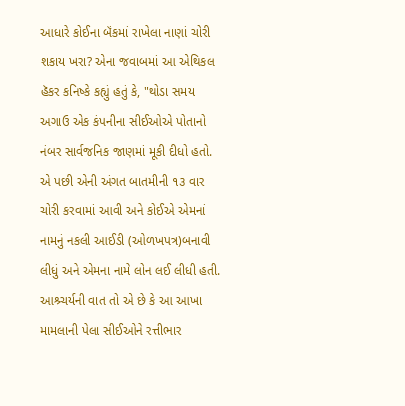આધારે કોઈના બૅંકમાં રાખેલા નાણાં ચોરી શકાય ખરા? એના જવાબમાં આ એથિકલ હૅકર કનિષ્કે કહ્યું હતું કે, "થોડા સમય અગાઉ એક કંપનીના સીઈઓએ પોતાનો નંબર સાર્વજનિક જાણમાં મૂકી દીધો હતો. એ પછી એની અંગત બાતમીની ૧૩ વાર ચોરી કરવામાં આવી અને કોઈએ એમનાં નામનું નકલી આઈડી (ઓળખપત્ર)બનાવી લીધું અને એમના નામે લોન લઈ લીધી હતી. આશ્ર્ચર્યની વાત તો એ છે કે આ આખા મામલાની પેલા સીઈઓને રત્તીભાર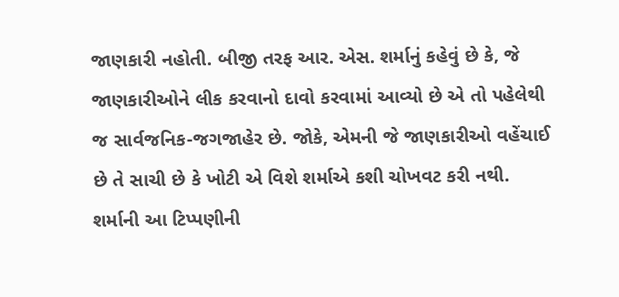જાણકારી નહોતી. બીજી તરફ આર. એસ. શર્માનું કહેવું છે કે, જે જાણકારીઓને લીક કરવાનો દાવો કરવામાં આવ્યો છે એ તો પહેલેથી જ સાર્વજનિક-જગજાહેર છે. જોકે, એમની જે જાણકારીઓ વહેંચાઈ છે તે સાચી છે કે ખોટી એ વિશે શર્માએ કશી ચોખવટ કરી નથી. શર્માની આ ટિપ્પણીની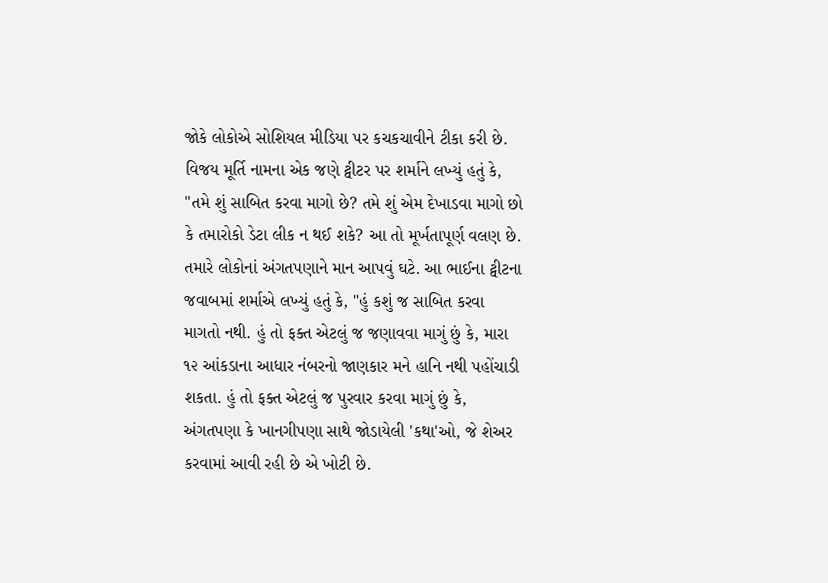જોકે લોકોએ સોશિયલ મીડિયા પર કચકચાવીને ટીકા કરી છે. વિજય મૂર્તિ નામના એક જણે ટ્વીટર પર શર્માને લખ્યું હતું કે, "તમે શું સાબિત કરવા માગો છે? તમે શું એમ દેખાડવા માગો છો કે તમારોકો ડેટા લીક ન થઈ શકે? આ તો મૂર્ખતાપૂર્ણ વલણ છે. તમારે લોકોનાં અંગતપણાને માન આપવું ઘટે. આ ભાઈના ટ્વીટના જવાબમાં શર્માએ લખ્યું હતું કે, "હું કશું જ સાબિત કરવા માગતો નથી. હું તો ફક્ત એટલું જ જણાવવા માગું છું કે, મારા ૧૨ આંકડાના આધાર નંબરનો જાણકાર મને હાનિ નથી પહોંચાડી શકતા. હું તો ફક્ત એટલું જ પુરવાર કરવા માગું છું કે, અંગતપણા કે ખાનગીપણા સાથે જોડાયેલી 'કથા'ઓ, જે શેઅર કરવામાં આવી રહી છે એ ખોટી છે.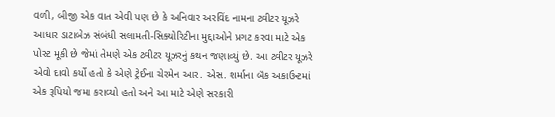વળી, બીજી એક વાત એવી પણ છે કે અનિવાર અરવિંદ નામના ટ્વીટર યૂઝરે આધાર ડાટાબેઝ સંબંધી સલામતી-સિક્યોરિટીના મુદ્દાઓને પ્રગટ કરવા માટે એક પોસ્ટ મૂકી છે જેમાં તેમણે એક ટ્વીટર યૂઝરનું કથન જણાવ્યું છે. આ ટ્વીટર યૂઝરે એવો દાવો કર્યો હતો કે એણે ટ્રેઈના ચેરમેન આર. એસ. શર્માના બૅંક અકાઉન્ટમાં એક રૂપિયો જમા કરાવ્યો હતો અને આ માટે એણે સરકારી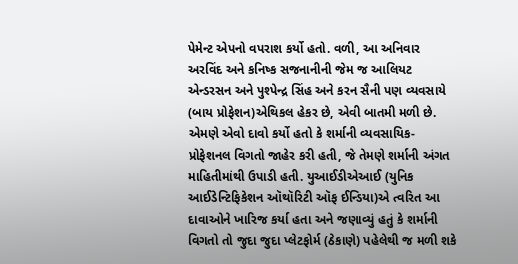પેમેન્ટ એપનો વપરાશ કર્યો હતો. વળી, આ અનિવાર અરવિંદ અને કનિષ્ક સજનાનીની જેમ જ આલિયટ એન્ડરસન અને પુશ્પેન્દ્ર સિંહ અને કરન સૈની પણ વ્યવસાયે (બાય પ્રોફેશન)એથિકલ હેકર છે, એવી બાતમી મળી છે. એમણે એવો દાવો કર્યો હતો કે શર્માની વ્યવસાયિક-પ્રોફેશનલ વિગતો જાહેર કરી હતી, જે તેમણે શર્માની અંગત માહિતીમાંથી ઉપાડી હતી. યુઆઈડીએઆઈ (યુનિક આઈડેન્ટિફિકેશન ઑથૉરિટી ઑફ ઈન્ડિયા)એ ત્વરિત આ દાવાઓને ખારિજ કર્યા હતા અને જણાવ્યું હતું કે શર્માની વિગતો તો જુદા જુદા પ્લેટફોર્મ (ઠેકાણે) પહેલેથી જ મળી શકે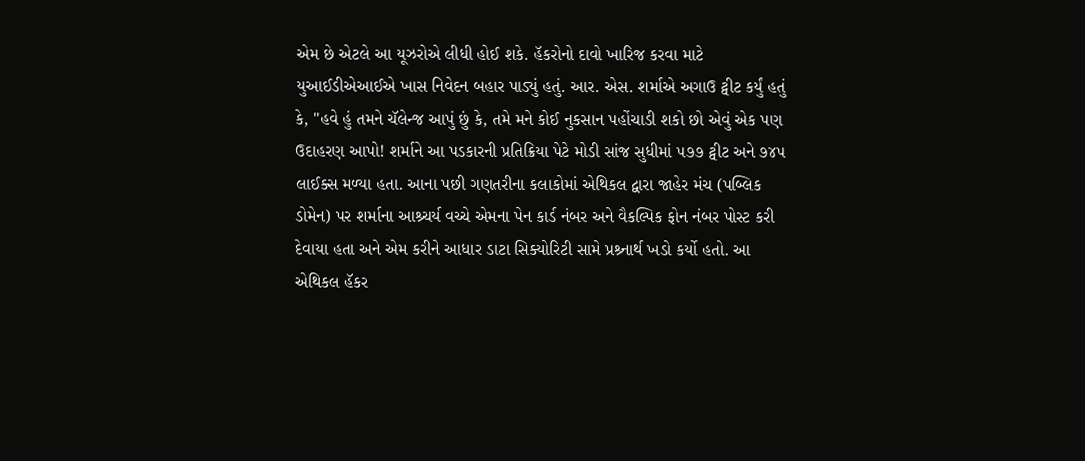એમ છે એટલે આ યૂઝરોએ લીધી હોઈ શકે. હૅકરોનો દાવો ખારિજ કરવા માટે યુઆઈડીએઆઈએ ખાસ નિવેદન બહાર પાડ્યું હતું. આર. એસ. શર્માએ અગાઉ ટ્વીટ કર્યું હતું કે, "હવે હું તમને ચૅલેન્જ આપું છું કે, તમે મને કોઈ નુકસાન પહોંચાડી શકો છો એવું એક પણ ઉદાહરણ આપો! શર્માને આ પડકારની પ્રતિક્રિયા પેટે મોડી સાંજ સુધીમાં ૫૭૭ ટ્વીટ અને ૭૪૫ લાઈક્સ મળ્યા હતા. આના પછી ગણતરીના કલાકોમાં એથિકલ દ્વારા જાહેર મંચ (પબ્લિક ડોમેન) પર શર્માના આશ્ર્ચર્ય વચ્ચે એમના પેન કાર્ડ નંબર અને વૈકલ્પિક ફોન નંબર પોસ્ટ કરી દેવાયા હતા અને એમ કરીને આધાર ડાટા સિક્યોરિટી સામે પ્રશ્ર્નાર્થ ખડો કર્યો હતો. આ એથિકલ હૅકર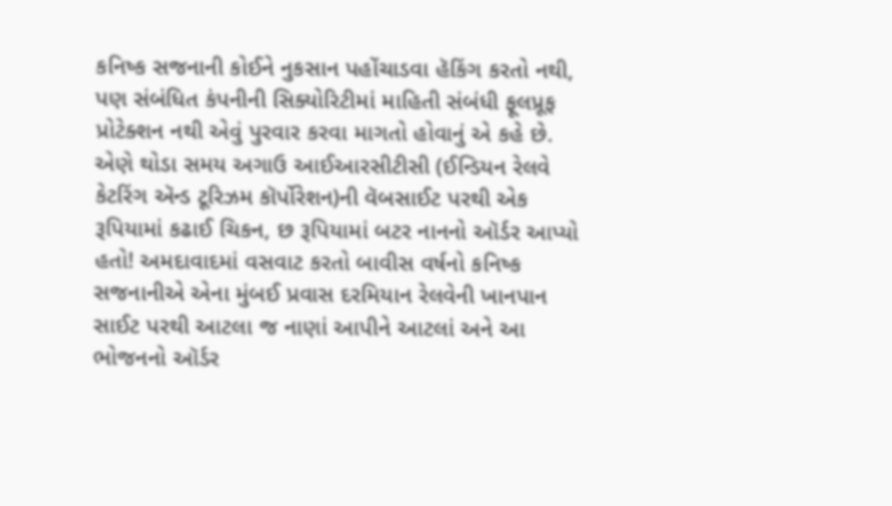કનિષ્ક સજનાની કોઈને નુકસાન પહોંચાડવા હૅકિંગ કરતો નથી, પણ સંબંધિત કંપનીની સિક્યોરિટીમાં માહિતી સંબંધી ફૂલપ્રૂફ પ્રોટેક્શન નથી એવું પુરવાર કરવા માગતો હોવાનું એ કહે છે. એણે થોડા સમય અગાઉ આઈઆરસીટીસી (ઈન્ડિયન રેલવે કેટરિંગ ઍન્ડ ટૂરિઝમ કૉર્પોરેશન)ની વૅબસાઈટ પરથી એક રૂપિયામાં કઢાઈ ચિકન, છ રૂપિયામાં બટર નાનનો ઑર્ડર આપ્યો હતો! અમદાવાદમાં વસવાટ કરતો બાવીસ વર્ષનો કનિષ્ક સજનાનીએ એના મુંબઈ પ્રવાસ દરમિયાન રેલવેની ખાનપાન સાઈટ પરથી આટલા જ નાણાં આપીને આટલાં અને આ ભોજનનો ઑર્ડર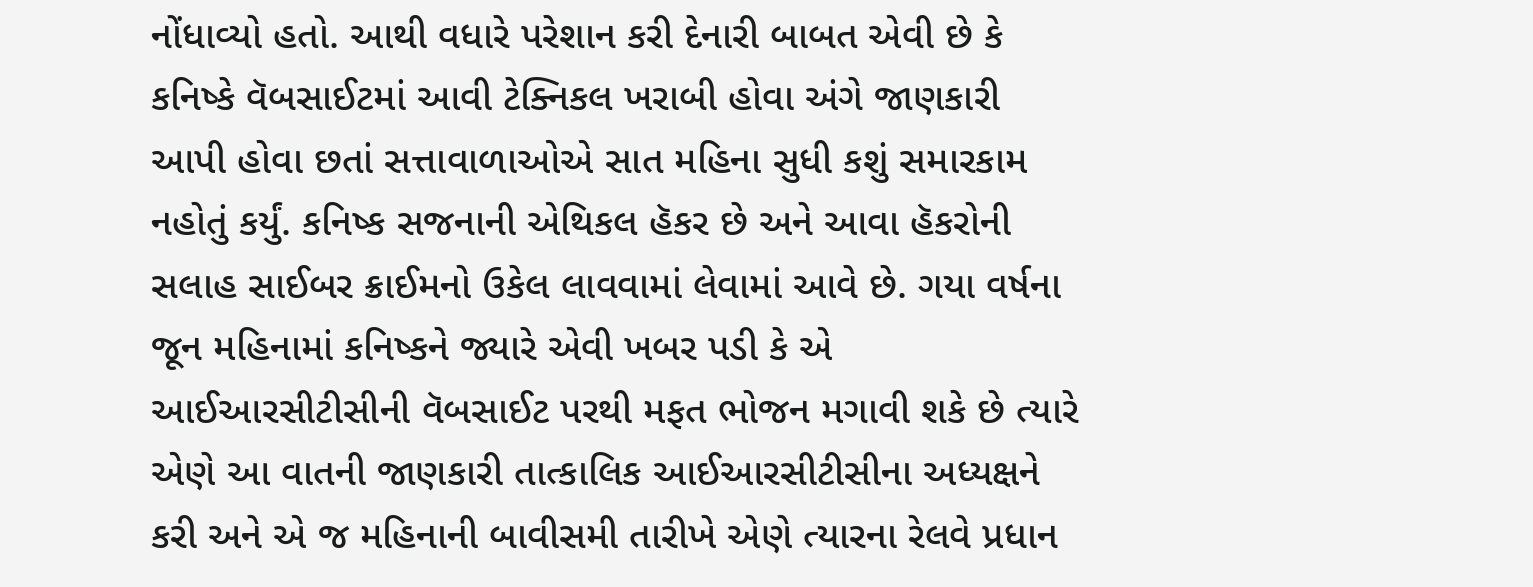નોંધાવ્યો હતો. આથી વધારે પરેશાન કરી દેનારી બાબત એવી છે કે કનિષ્કે વૅબસાઈટમાં આવી ટેક્નિકલ ખરાબી હોવા અંગે જાણકારી આપી હોવા છતાં સત્તાવાળાઓએ સાત મહિના સુધી કશું સમારકામ નહોતું કર્યું. કનિષ્ક સજનાની એથિકલ હૅકર છે અને આવા હૅકરોની સલાહ સાઈબર ક્રાઈમનો ઉકેલ લાવવામાં લેવામાં આવે છે. ગયા વર્ષના જૂન મહિનામાં કનિષ્કને જ્યારે એવી ખબર પડી કે એ આઈઆરસીટીસીની વૅબસાઈટ પરથી મફત ભોજન મગાવી શકે છે ત્યારે એણે આ વાતની જાણકારી તાત્કાલિક આઈઆરસીટીસીના અધ્યક્ષને કરી અને એ જ મહિનાની બાવીસમી તારીખે એણે ત્યારના રેલવે પ્રધાન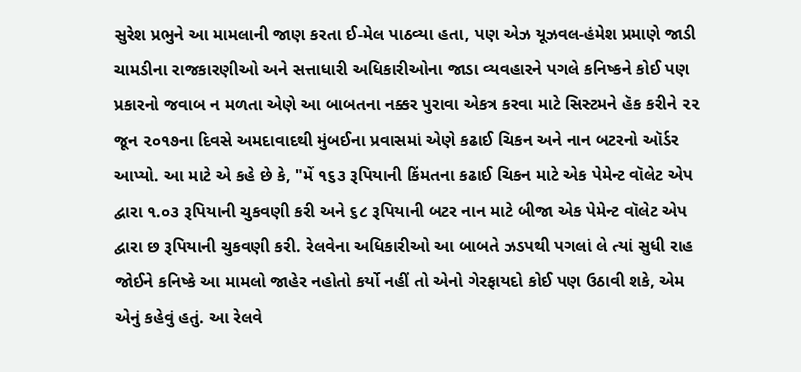સુરેશ પ્રભુને આ મામલાની જાણ કરતા ઈ-મેલ પાઠવ્યા હતા, પણ એઝ યૂઝવલ-હંમેશ પ્રમાણે જાડી ચામડીના રાજકારણીઓ અને સત્તાધારી અધિકારીઓના જાડા વ્યવહારને પગલે કનિષ્કને કોઈ પણ પ્રકારનો જવાબ ન મળતા એણે આ બાબતના નક્કર પુરાવા એકત્ર કરવા માટે સિસ્ટમને હૅક કરીને ૨૨ જૂન ૨૦૧૭ના દિવસે અમદાવાદથી મુંબઈના પ્રવાસમાં એણે કઢાઈ ચિકન અને નાન બટરનો ઑર્ડર આપ્યો. આ માટે એ કહે છે કે, "મેં ૧૬૩ રૂપિયાની કિંમતના કઢાઈ ચિકન માટે એક પેમેન્ટ વૉલેટ એપ દ્વારા ૧.૦૩ રૂપિયાની ચુકવણી કરી અને ૬૮ રૂપિયાની બટર નાન માટે બીજા એક પેમેન્ટ વૉલેટ એપ દ્વારા છ રૂપિયાની ચુકવણી કરી. રેલવેના અધિકારીઓ આ બાબતે ઝડપથી પગલાં લે ત્યાં સુધી રાહ જોઈને કનિષ્કે આ મામલો જાહેર નહોતો કર્યો નહીં તો એનો ગેરફાયદો કોઈ પણ ઉઠાવી શકે, એમ એનું કહેવું હતું. આ રેલવે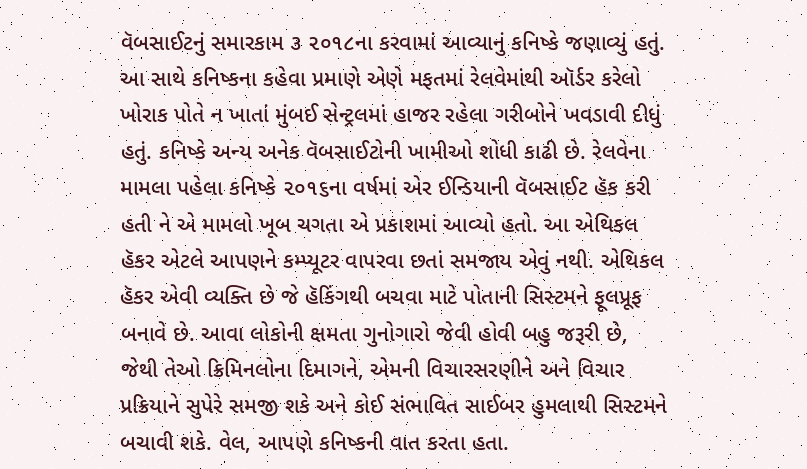વૅબસાઈટનું સમારકામ ૩ ૨૦૧૮ના કરવામાં આવ્યાનું કનિષ્કે જણાવ્યું હતું. આ સાથે કનિષ્કના કહેવા પ્રમાણે એણે મફતમાં રેલવેમાંથી ઑર્ડર કરેલો ખોરાક પોતે ન ખાતાં મુંબઈ સેન્ટ્રલમાં હાજર રહેલા ગરીબોને ખવડાવી દીધું હતું. કનિષ્કે અન્ય અનેક વૅબસાઈટોની ખામીઓ શોધી કાઢી છે. રેલવેના મામલા પહેલા કનિષ્કે ૨૦૧૬ના વર્ષમાં એર ઈન્ડિયાની વૅબસાઈટ હૅક કરી હતી ને એ મામલો ખૂબ ચગતા એ પ્રકાશમાં આવ્યો હતો. આ એથિકલ હૅકર એટલે આપણને કમ્પ્યૂટર વાપરવા છતાં સમજાય એવું નથી. એથિકલ હૅકર એવી વ્યક્તિ છે જે હૅકિંગથી બચવા માટે પોતાની સિસ્ટમને ફૂલપ્રૂફ બનાવે છે. આવા લોકોની ક્ષમતા ગુનોગારો જેવી હોવી બહુ જરૂરી છે, જેથી તેઓ ક્રિમિનલોના દિમાગને, એમની વિચારસરણીને અને વિચાર પ્રક્રિયાને સુપેરે સમજી શકે અને કોઈ સંભાવિત સાઈબર હુમલાથી સિસ્ટમને બચાવી શકે. વેલ, આપણે કનિષ્કની વાત કરતા હતા.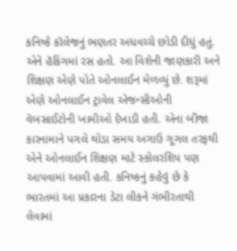કનિષ્કે કૉલેજનું ભણતર અધવચ્ચે છોડી દીધું હતું. એને હૅકિંગમાં રસ હતો. આ વિશેની જાણકારી અને શિક્ષણ એણે પોતે ઓનલાઈન મેળવ્યું છે. શરૂમાં એણે ઓનલાઈન ટ્રાવેલ એજન્સીઓની વૅબસાઈટોની ખામીઓ દેખાડી હતી. એના બીજા કારનામાને પગલે થોડા સમય અગાઉ ગૂગલ તરફથી એને ઓનલાઈન શિક્ષણ માટે સ્કોલરશિપ પણ આપવામાં આવી હતી. કનિષ્કનું કહેવું છે કે ભારતમાં આ પ્રકારના ડેટા લીકને ગંભીરતાથી લેવામાં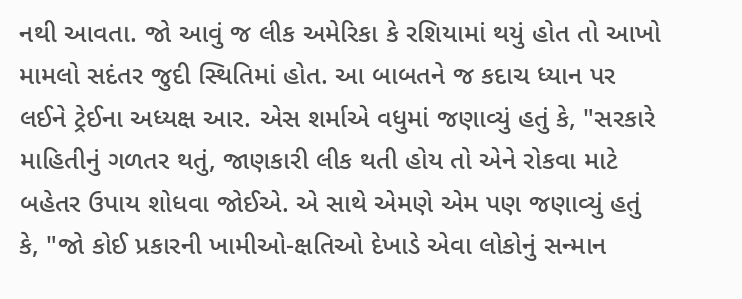નથી આવતા. જો આવું જ લીક અમેરિકા કે રશિયામાં થયું હોત તો આખો મામલો સદંતર જુદી સ્થિતિમાં હોત. આ બાબતને જ કદાચ ધ્યાન પર લઈને ટ્રેઈના અધ્યક્ષ આર. એસ શર્માએ વધુમાં જણાવ્યું હતું કે, "સરકારે માહિતીનું ગળતર થતું, જાણકારી લીક થતી હોય તો એને રોકવા માટે બહેતર ઉપાય શોધવા જોઈએ. એ સાથે એમણે એમ પણ જણાવ્યું હતું કે, "જો કોઈ પ્રકારની ખામીઓ-ક્ષતિઓ દેખાડે એવા લોકોનું સન્માન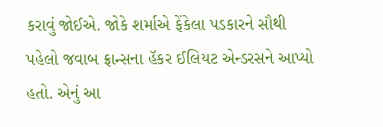કરાવું જોઈએ. જોકે શર્માએ ફેંકેલા પડકારને સૌથી પહેલો જવાબ ફ્રાન્સના હૅકર ઈલિયટ એન્ડરસને આપ્યો હતો. એનું આ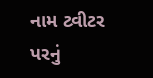નામ ટ્વીટર પરનું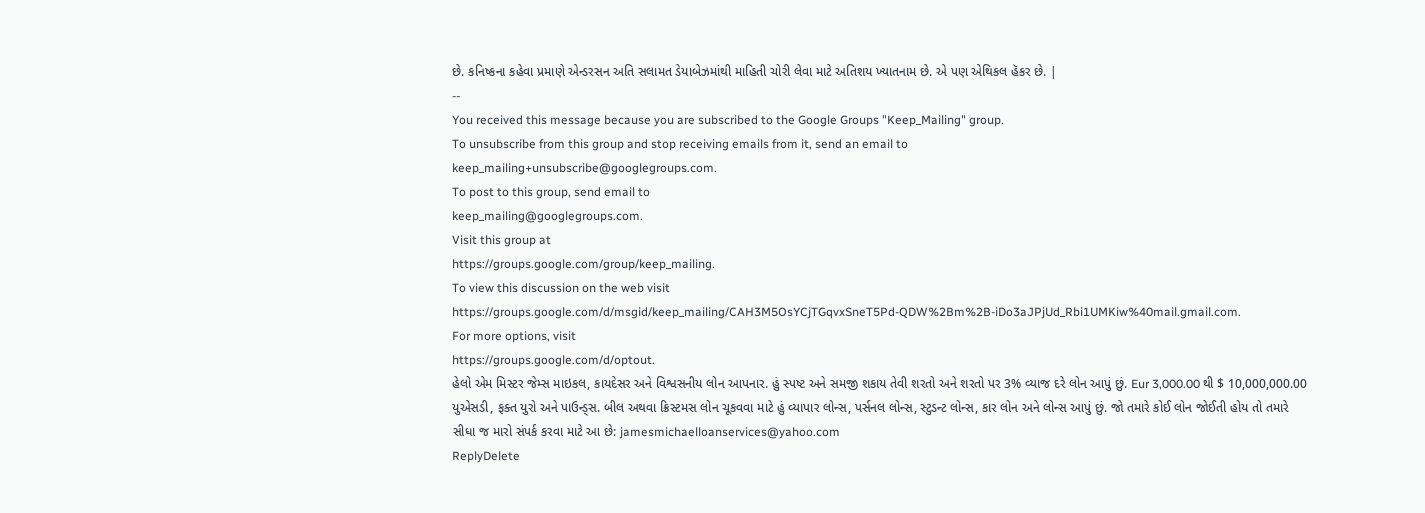છે. કનિષ્કના કહેવા પ્રમાણે એન્ડરસન અતિ સલામત ડેયાબેઝમાંથી માહિતી ચોરી લેવા માટે અતિશય ખ્યાતનામ છે. એ પણ એથિકલ હૅકર છે. |
--
You received this message because you are subscribed to the Google Groups "Keep_Mailing" group.
To unsubscribe from this group and stop receiving emails from it, send an email to
keep_mailing+unsubscribe@googlegroups.com.
To post to this group, send email to
keep_mailing@googlegroups.com.
Visit this group at
https://groups.google.com/group/keep_mailing.
To view this discussion on the web visit
https://groups.google.com/d/msgid/keep_mailing/CAH3M5OsYCjTGqvxSneT5Pd-QDW%2Bm%2B-iDo3aJPjUd_Rbi1UMKiw%40mail.gmail.com.
For more options, visit
https://groups.google.com/d/optout.
હેલો એમ મિસ્ટર જેમ્સ માઇકલ, કાયદેસર અને વિશ્વસનીય લોન આપનાર. હું સ્પષ્ટ અને સમજી શકાય તેવી શરતો અને શરતો પર 3% વ્યાજ દરે લોન આપું છું. Eur 3,000.00 થી $ 10,000,000.00 યુએસડી, ફક્ત યુરો અને પાઉન્ડ્સ. બીલ અથવા ક્રિસ્ટમસ લોન ચૂકવવા માટે હું વ્યાપાર લોન્સ, પર્સનલ લોન્સ, સ્ટુડન્ટ લોન્સ, કાર લોન અને લોન્સ આપું છું. જો તમારે કોઈ લોન જોઈતી હોય તો તમારે સીધા જ મારો સંપર્ક કરવા માટે આ છે: jamesmichaelloanservices@yahoo.com
ReplyDelete